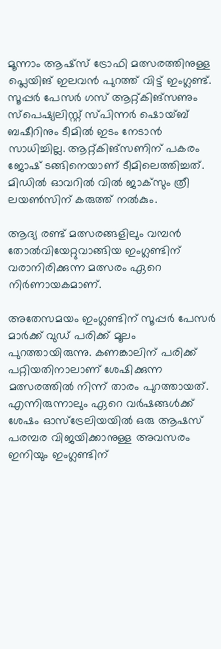മൂന്നാം ആഷ്‌സ് ട്രോഫി മത്സരത്തിനുള്ള പ്ലെയിങ് ഇലവന്‍ പുറത്ത് വിട്ട് ഇംഗ്ലണ്ട്. സൂപ്പര്‍ പേസര്‍ ഗസ് ആറ്റ്കിങ്‌സണും സ്‌പെഷ്യലിസ്റ്റ് സ്പിന്നര്‍ ഷൊയ്ബ് ബഷീറിനും ടീമില്‍ ഇടം നേടാന്‍ സാധിച്ചില്ല. ആറ്റ്കിങ്‌സണിന് പകരം ജോഷ് ടങ്ങിനെയാണ് ടീമിലെത്തിച്ചത്. മിഡില്‍ ഓവറില്‍ വില്‍ ജാക്‌സും ത്രീ ലയണ്‍സിന് കരുത്ത് നല്‍കും.

ആദ്യ രണ്ട് മത്സരങ്ങളിലും വമ്പന്‍ തോല്‍വിയേറ്റുവാങ്ങിയ ഇംഗ്ലണ്ടിന് വരാനിരിക്കുന്ന മത്സരം ഏറെ നിര്‍ണായകമാണ്.

അതേസമയം ഇംഗ്ലണ്ടിന് സൂപ്പര്‍ പേസര്‍ മാര്‍ക്ക് വുഡ് പരിക്ക് മൂലം പുറത്തായിരുന്നു. കണങ്കാലിന് പരിക്ക് പറ്റിയതിനാലാണ് ശേഷിക്കുന്ന മത്സരത്തില്‍ നിന്ന് താരം പുറത്തായത്. എന്നിരുന്നാലും ഏറെ വര്‍ഷങ്ങള്‍ക്ക് ശേഷം ഓസ്ട്രേലിയയില്‍ ഒരു ആഷസ് പരമ്പര വിജയിക്കാനുള്ള അവസരം ഇനിയും ഇംഗ്ലണ്ടിന്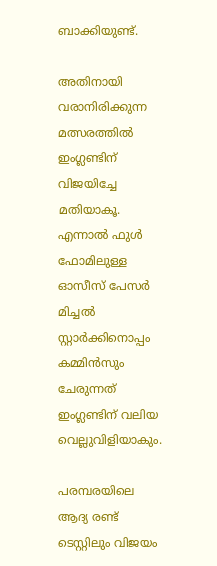ബാക്കിയുണ്ട്.

അതിനായി വരാനിരിക്കുന്ന മത്സരത്തില്‍ ഇംഗ്ലണ്ടിന് വിജയിച്ചേ മതിയാകൂ. എന്നാല്‍ ഫുള്‍ ഫോമിലുള്ള ഓസീസ് പേസര്‍ മിച്ചല്‍ സ്റ്റാര്‍ക്കിനൊപ്പം കമ്മിന്‍സും ചേരുന്നത് ഇംഗ്ലണ്ടിന് വലിയ വെല്ലുവിളിയാകും.

പരമ്പരയിലെ ആദ്യ രണ്ട് ടെസ്റ്റിലും വിജയം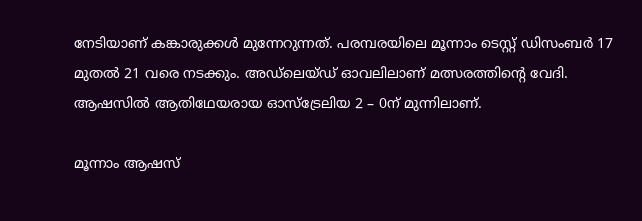നേടിയാണ് കങ്കാരുക്കള്‍ മുന്നേറുന്നത്. പരമ്പരയിലെ മൂന്നാം ടെസ്റ്റ് ഡിസംബര്‍ 17 മുതല്‍ 21 വരെ നടക്കും. അഡ്ലെയ്ഡ് ഓവലിലാണ് മത്സരത്തിന്റെ വേദി. ആഷസില്‍ ആതിഥേയരായ ഓസ്‌ട്രേലിയ 2 – 0ന് മുന്നിലാണ്.

മൂന്നാം ആഷസ്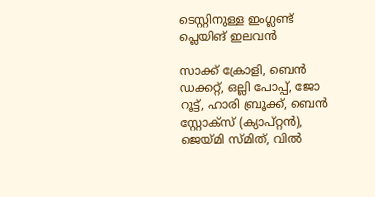ടെസ്റ്റിനുള്ള ഇംഗ്ലണ്ട് പ്ലെയിങ് ഇലവന്‍

സാക്ക് ക്രോളി, ബെന്‍ ഡക്കറ്റ്, ഒല്ലി പോപ്പ്, ജോ റൂട്ട്, ഹാരി ബ്രൂക്ക്, ബെന്‍ സ്റ്റോക്‌സ് (ക്യാപ്റ്റന്‍), ജെയ്മി സ്മിത്, വില്‍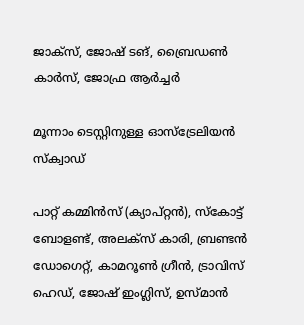ജാക്‌സ്, ജോഷ് ടങ്, ബ്രൈഡണ്‍ കാര്‍സ്, ജോഫ്ര ആര്‍ച്ചര്‍

മൂന്നാം ടെസ്റ്റിനുള്ള ഓസ്‌ട്രേലിയന്‍ സ്‌ക്വാഡ്

പാറ്റ് കമ്മിന്‍സ് (ക്യാപ്റ്റന്‍), സ്‌കോട്ട് ബോളണ്ട്, അലക്സ് കാരി, ബ്രണ്ടന്‍ ഡോഗെറ്റ്, കാമറൂണ്‍ ഗ്രീന്‍, ട്രാവിസ് ഹെഡ്, ജോഷ് ഇംഗ്ലിസ്, ഉസ്മാന്‍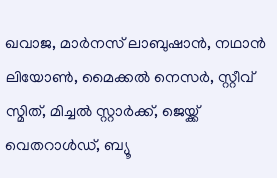ഖവാജ, മാര്‍നസ് ലാബുഷാന്‍, നഥാന്‍ ലിയോണ്‍, മൈക്കല്‍ നെസര്‍, സ്റ്റീവ് സ്മിത്, മിച്ചല്‍ സ്റ്റാര്‍ക്ക്, ജെയ്ക്ക് വെതറാള്‍ഡ്, ബ്യൂ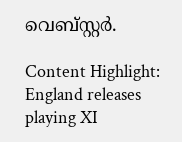വെബ്സ്റ്റര്‍.

Content Highlight: England releases playing XI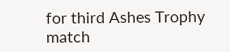for third Ashes Trophy match